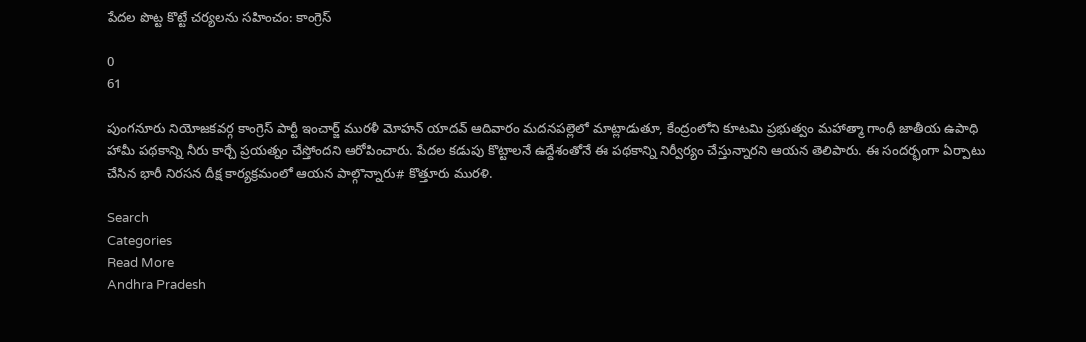పేదల పొట్ట కొట్టే చర్యలను సహించం: కాంగ్రెస్

0
61

పుంగనూరు నియోజకవర్గ కాంగ్రెస్ పార్టీ ఇంచార్జ్ మురళీ మోహన్ యాదవ్ ఆదివారం మదనపల్లెలో మాట్లాడుతూ, కేంద్రంలోని కూటమి ప్రభుత్వం మహాత్మా గాంధీ జాతీయ ఉపాధి హామీ పథకాన్ని నీరు కార్చే ప్రయత్నం చేస్తోందని ఆరోపించారు. పేదల కడుపు కొట్టాలనే ఉద్దేశంతోనే ఈ పథకాన్ని నిర్వీర్యం చేస్తున్నారని ఆయన తెలిపారు. ఈ సందర్భంగా ఏర్పాటు చేసిన భారీ నిరసన దీక్ష కార్యక్రమంలో ఆయన పాల్గొన్నారు# కొత్తూరు మురళి.

Search
Categories
Read More
Andhra Pradesh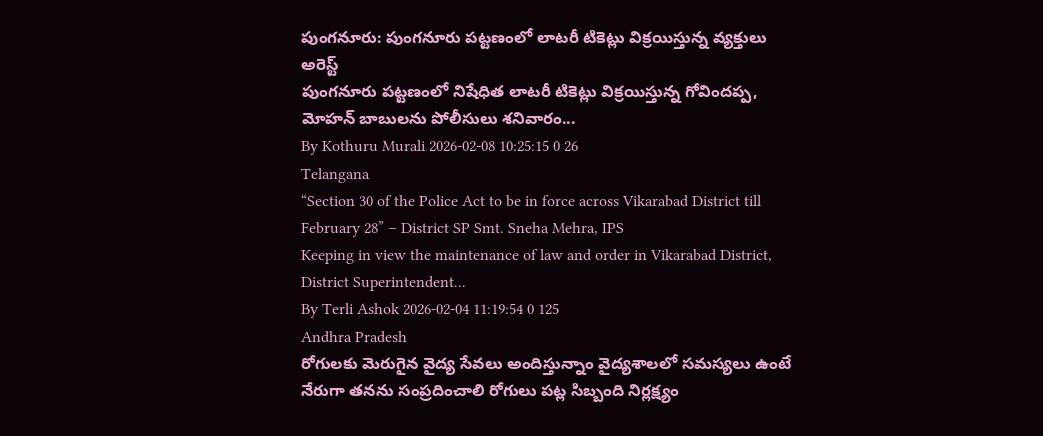పుంగనూరు: పుంగనూరు పట్టణంలో లాటరీ టికెట్లు విక్రయిస్తున్న వ్యక్తులు అరెస్ట్
పుంగనూరు పట్టణంలో నిషేధిత లాటరీ టికెట్లు విక్రయిస్తున్న గోవిందప్ప, మోహన్ బాబులను పోలీసులు శనివారం...
By Kothuru Murali 2026-02-08 10:25:15 0 26
Telangana
“Section 30 of the Police Act to be in force across Vikarabad District till February 28” – District SP Smt. Sneha Mehra, IPS
Keeping in view the maintenance of law and order in Vikarabad District, District Superintendent...
By Terli Ashok 2026-02-04 11:19:54 0 125
Andhra Pradesh
రోగులకు మెరుగైన వైద్య సేవలు అందిస్తున్నాం వైద్యశాలలో సమస్యలు ఉంటే నేరుగా తనను సంప్రదించాలి రోగులు పట్ల సిబ్బంది నిర్లక్ష్యం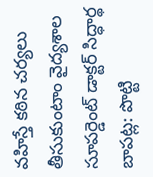వహిస్తే కఠిన చర్యలు తీసుకుంటాం వైద్యశాల సూపర్డెంట్ డాక్టర్ సిద్ధార్థ
బాపట్ల: పొట్టి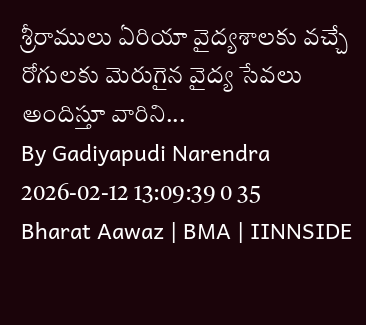శ్రీరాములు ఏరియా వైద్యశాలకు వచ్చే రోగులకు మెరుగైన వైద్య సేవలు అందిస్తూ వారిని...
By Gadiyapudi Narendra 2026-02-12 13:09:39 0 35
Bharat Aawaz | BMA | IINNSIDE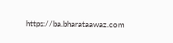https://ba.bharataawaz.com